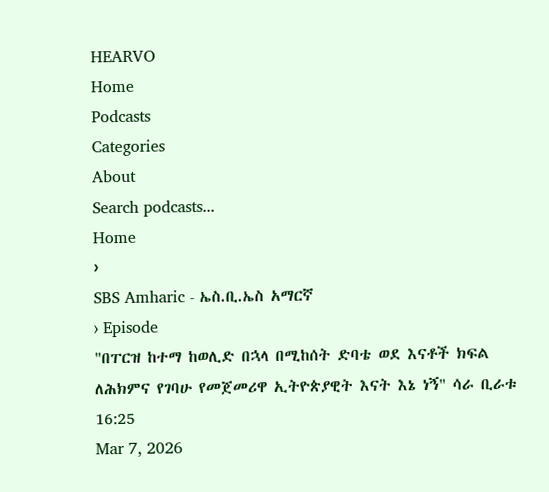HEARVO
Home
Podcasts
Categories
About
Search podcasts...
Home
›
SBS Amharic - ኤስ.ቢ.ኤስ አማርኛ
› Episode
"በፐርዝ ከተማ ከወሊድ በኋላ በሚከሰት ድባቴ ወደ እናቶች ክፍል ለሕክምና የገባሁ የመጀመሪዋ ኢትዮጵያዊት እናት እኔ ነኝ" ሳራ ቢራቱ
16:25
Mar 7, 2026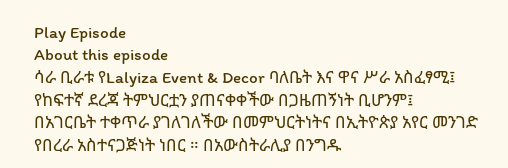Play Episode
About this episode
ሳራ ቢራቱ የLalyiza Event & Decor ባለቤት እና ዋና ሥራ አስፈፃሚ፤ የከፍተኛ ደረጃ ትምህርቷን ያጠናቀቀችው በጋዜጠኝነት ቢሆንም፤ በአገርቤት ተቀጥራ ያገለገለችው በመምህርትነትና በኢትዮጵያ አየር መንገድ የበረራ አስተናጋጅነት ነበር ። በአውስትራሊያ በንግዱ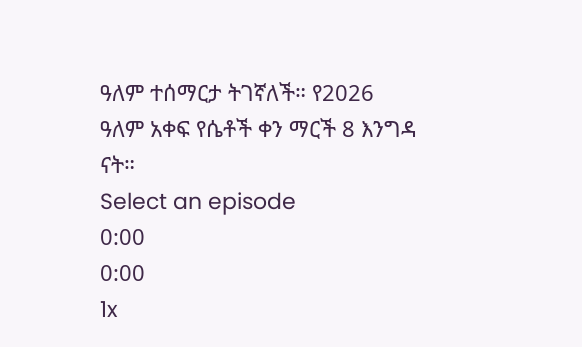ዓለም ተሰማርታ ትገኛለች። የ2026 ዓለም አቀፍ የሴቶች ቀን ማርች 8 እንግዳ ናት።
Select an episode
0:00
0:00
1x